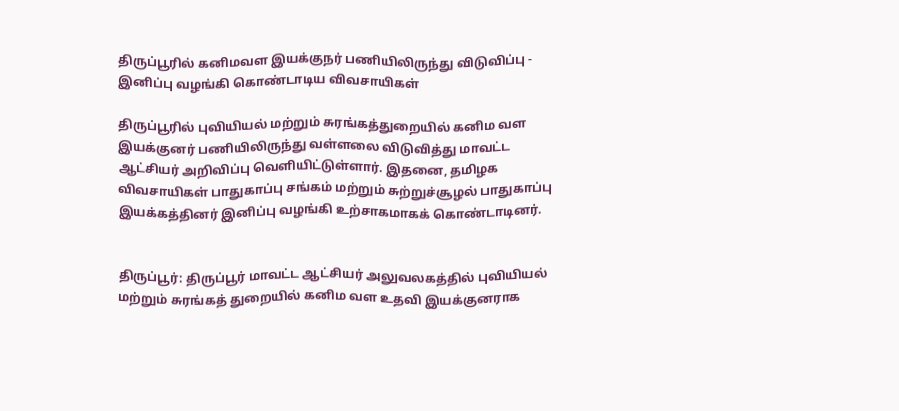திருப்பூரில் கனிமவள இயக்குநர் பணியிலிருந்து விடுவிப்பு - இனிப்பு வழங்கி கொண்டாடிய விவசாயிகள்

திருப்பூரில் புவியியல் மற்றும் சுரங்கத்துறையில் கனிம வள இயக்குனர் பணியிலிருந்து வள்ளலை விடுவித்து மாவட்ட ஆட்சியர் அறிவிப்பு வெளியிட்டுள்ளார். இதனை, தமிழக விவசாயிகள் பாதுகாப்பு சங்கம் மற்றும் சுற்றுச்சூழல் பாதுகாப்பு இயக்கத்தினர் இனிப்பு வழங்கி உற்சாகமாகக் கொண்டாடினர்.


திருப்பூர்: திருப்பூர் மாவட்ட ஆட்சியர் அலுவலகத்தில் புவியியல் மற்றும் சுரங்கத் துறையில் கனிம வள உதவி இயக்குனராக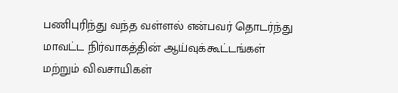பணிபுரிந்து வந்த வள்ளல் என்பவர் தொடர்ந்து மாவட்ட நிர்வாகத்தின் ஆய்வுக்கூட்டங்கள் மற்றும் விவசாயிகள்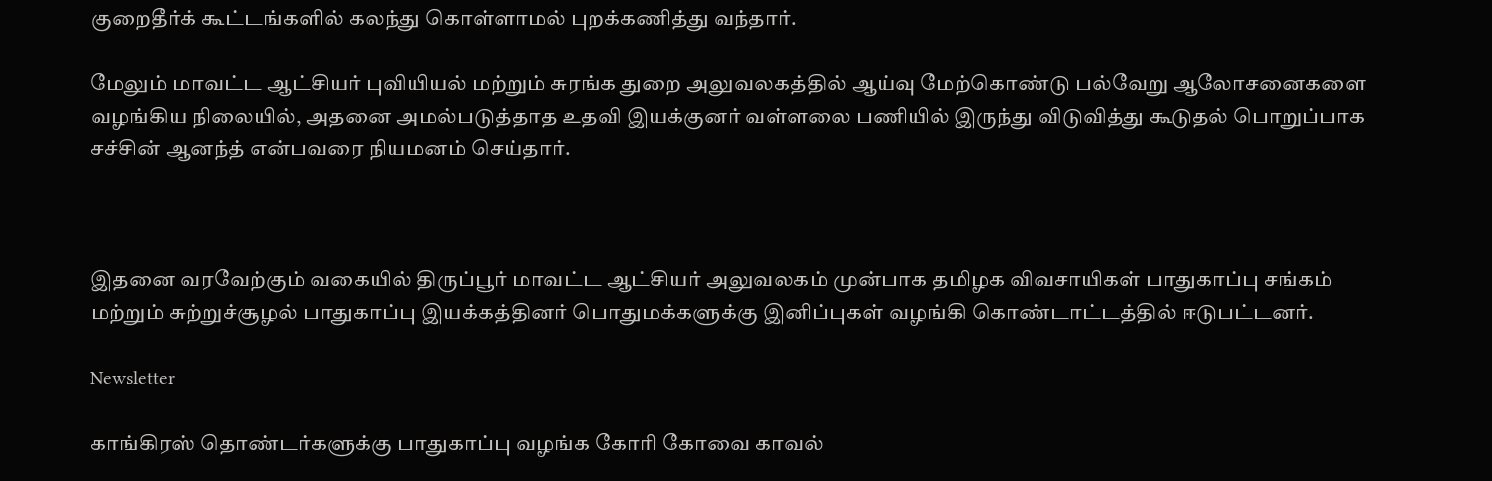குறைதீர்க் கூட்டங்களில் கலந்து கொள்ளாமல் புறக்கணித்து வந்தார்.

மேலும் மாவட்ட ஆட்சியர் புவியியல் மற்றும் சுரங்க துறை அலுவலகத்தில் ஆய்வு மேற்கொண்டு பல்வேறு ஆலோசனைகளை வழங்கிய நிலையில், அதனை அமல்படுத்தாத உதவி இயக்குனர் வள்ளலை பணியில் இருந்து விடுவித்து கூடுதல் பொறுப்பாக சச்சின் ஆனந்த் என்பவரை நியமனம் செய்தார்.



இதனை வரவேற்கும் வகையில் திருப்பூர் மாவட்ட ஆட்சியர் அலுவலகம் முன்பாக தமிழக விவசாயிகள் பாதுகாப்பு சங்கம் மற்றும் சுற்றுச்சூழல் பாதுகாப்பு இயக்கத்தினர் பொதுமக்களுக்கு இனிப்புகள் வழங்கி கொண்டாட்டத்தில் ஈடுபட்டனர்.

Newsletter

காங்கிரஸ் தொண்டர்களுக்கு பாதுகாப்பு வழங்க கோரி கோவை காவல்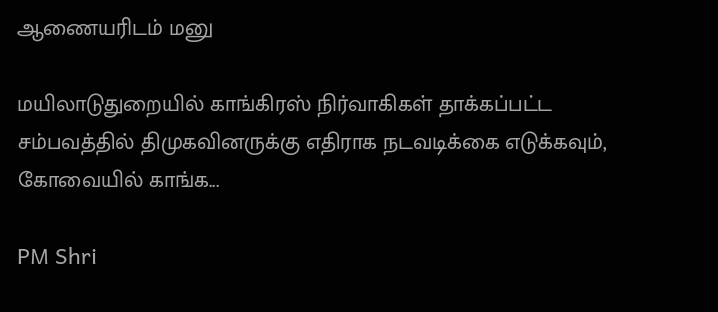ஆணையரிடம் மனு

மயிலாடுதுறையில் காங்கிரஸ் நிர்வாகிகள் தாக்கப்பட்ட சம்பவத்தில் திமுகவினருக்கு எதிராக நடவடிக்கை எடுக்கவும், கோவையில் காங்க...

PM Shri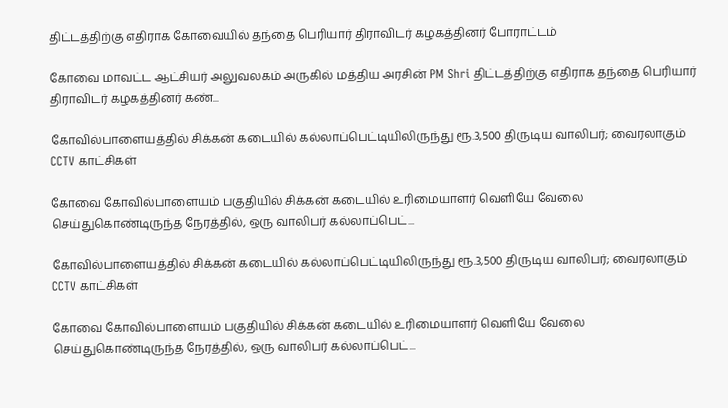திட்டத்திற்கு எதிராக கோவையில் தந்தை பெரியார் திராவிடர் கழகத்தினர் போராட்டம்

கோவை மாவட்ட ஆட்சியர் அலுவலகம் அருகில் மத்திய அரசின் PM Shri திட்டத்திற்கு எதிராக தந்தை பெரியார் திராவிடர் கழகத்தினர் கண்...

கோவில்பாளையத்தில் சிக்கன் கடையில் கல்லாப்பெட்டியிலிருந்து ரூ.3,500 திருடிய வாலிபர்; வைரலாகும் CCTV காட்சிகள்

கோவை கோவில்பாளையம் பகுதியில் சிக்கன் கடையில் உரிமையாளர் வெளியே வேலை செய்துகொண்டிருந்த நேரத்தில், ஒரு வாலிபர் கல்லாப்பெட்...

கோவில்பாளையத்தில் சிக்கன் கடையில் கல்லாப்பெட்டியிலிருந்து ரூ.3,500 திருடிய வாலிபர்; வைரலாகும் CCTV காட்சிகள்

கோவை கோவில்பாளையம் பகுதியில் சிக்கன் கடையில் உரிமையாளர் வெளியே வேலை செய்துகொண்டிருந்த நேரத்தில், ஒரு வாலிபர் கல்லாப்பெட்...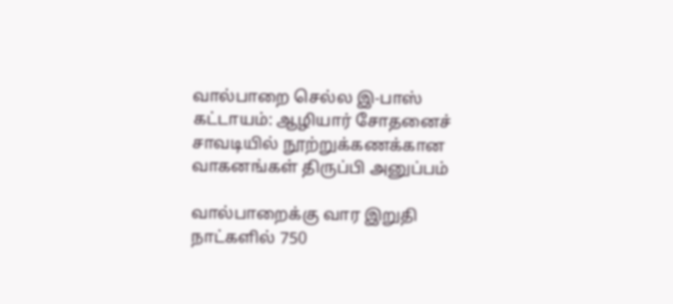வால்பாறை செல்ல இ-பாஸ் கட்டாயம்: ஆழியார் சோதனைச் சாவடியில் நூற்றுக்கணக்கான வாகனங்கள் திருப்பி அனுப்பம்

வால்பாறைக்கு வார இறுதி நாட்களில் 750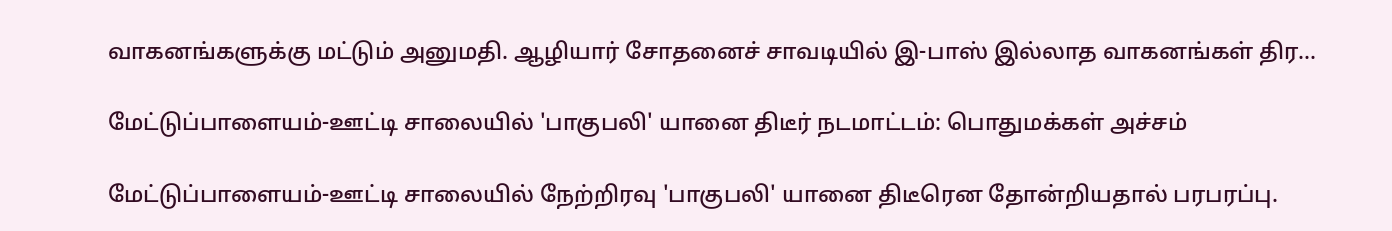வாகனங்களுக்கு மட்டும் அனுமதி. ஆழியார் சோதனைச் சாவடியில் இ-பாஸ் இல்லாத வாகனங்கள் திர...

மேட்டுப்பாளையம்-ஊட்டி சாலையில் 'பாகுபலி' யானை திடீர் நடமாட்டம்: பொதுமக்கள் அச்சம்

மேட்டுப்பாளையம்-ஊட்டி சாலையில் நேற்றிரவு 'பாகுபலி' யானை திடீரென தோன்றியதால் பரபரப்பு.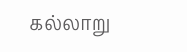கல்லாறு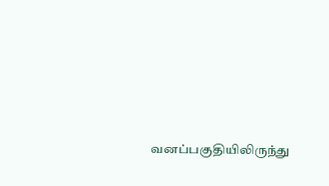வனப்பகுதியிலிருந்து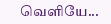வெளியே...